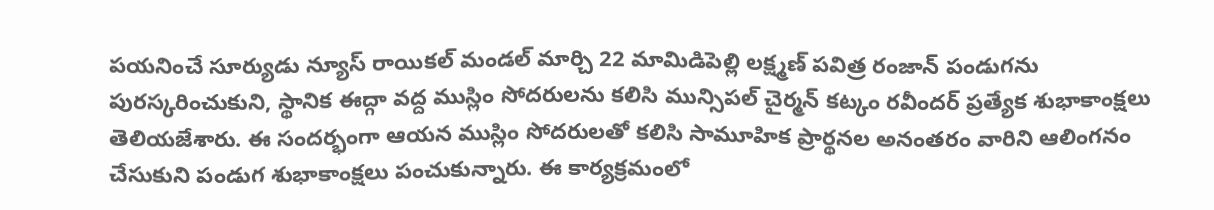పయనించే సూర్యుడు న్యూస్ రాయికల్ మండల్ మార్చి 22 మామిడిపెల్లి లక్ష్మణ్ పవిత్ర రంజాన్ పండుగను పురస్కరించుకుని, స్థానిక ఈద్గా వద్ద ముస్లిం సోదరులను కలిసి మున్సిపల్ చైర్మన్ కట్కం రవీందర్ ప్రత్యేక శుభాకాంక్షలు తెలియజేశారు. ఈ సందర్భంగా ఆయన ముస్లిం సోదరులతో కలిసి సామూహిక ప్రార్థనల అనంతరం వారిని ఆలింగనం చేసుకుని పండుగ శుభాకాంక్షలు పంచుకున్నారు. ఈ కార్యక్రమంలో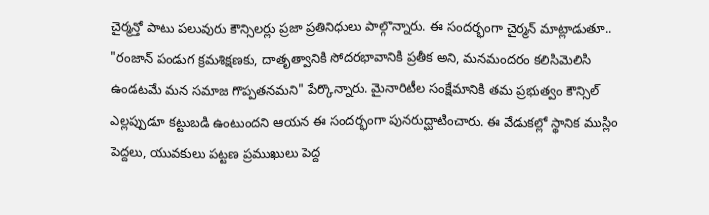చైర్మన్తో పాటు పలువురు కౌన్సిలర్లు ప్రజా ప్రతినిధులు పాల్గొన్నారు. ఈ సందర్భంగా చైర్మన్ మాట్లాడుతూ.. "రంజాన్ పండుగ క్రమశిక్షణకు, దాతృత్వానికి సోదరభావానికి ప్రతీక అని, మనమందరం కలిసిమెలిసి ఉండటమే మన సమాజ గొప్పతనమని" పేర్కొన్నారు. మైనారిటీల సంక్షేమానికి తమ ప్రభుత్వం కౌన్సిల్ ఎల్లప్పుడూ కట్టుబడి ఉంటుందని ఆయన ఈ సందర్భంగా పునరుద్ఘాటించారు. ఈ వేడుకల్లో స్థానిక ముస్లిం పెద్దలు, యువకులు పట్టణ ప్రముఖులు పెద్ద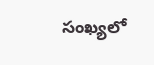సంఖ్యలో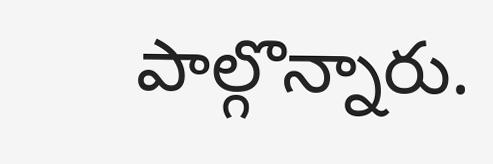పాల్గొన్నారు.